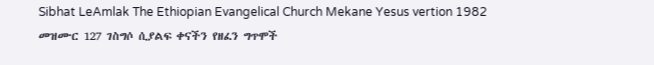Sibhat LeAmlak The Ethiopian Evangelical Church Mekane Yesus vertion 1982
መዝሙር 127 ገስግሶ ሲያልፍ ቀናችን የዘፈን ግጥሞች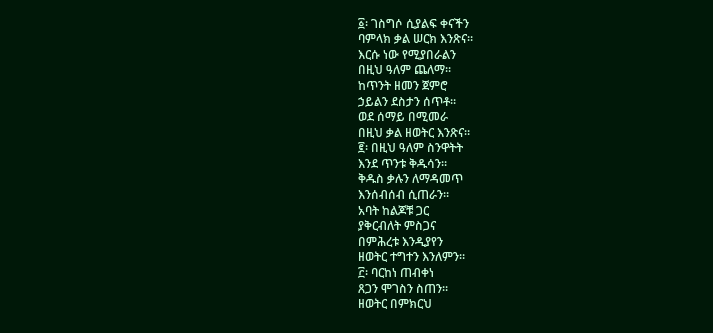፩፡ ገስግሶ ሲያልፍ ቀናችን
ባምላክ ቃል ሠርክ እንጽና።
እርሱ ነው የሚያበራልን
በዚህ ዓለም ጨለማ።
ከጥንት ዘመን ጀምሮ
ኃይልን ደስታን ሰጥቶ።
ወደ ሰማይ በሚመራ
በዚህ ቃል ዘወትር እንጽና።
፪፡ በዚህ ዓለም ስንዋትት
እንደ ጥንቱ ቅዱሳን።
ቅዱስ ቃሉን ለማዳመጥ
እንሰብሰብ ሲጠራን።
አባት ከልጆቹ ጋር
ያቅርብለት ምስጋና
በምሕረቱ እንዲያየን
ዘወትር ተግተን እንለምን።
፫፡ ባርከነ ጠብቀነ
ጸጋን ሞገስን ስጠን።
ዘወትር በምክርህ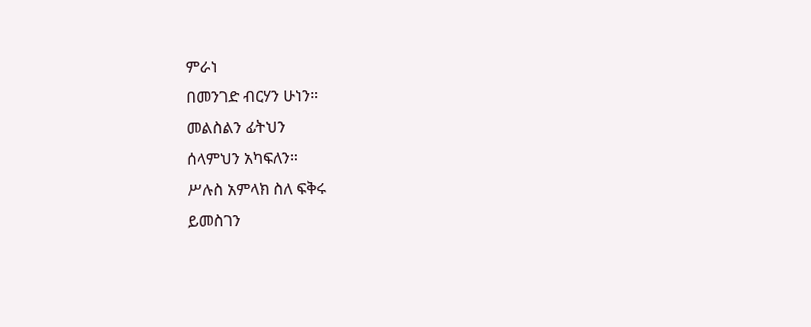ምራነ
በመንገድ ብርሃን ሁነን።
መልስልን ፊትህን
ሰላምህን አካፍለን።
ሥሉስ አምላክ ስለ ፍቅሩ
ይመስገን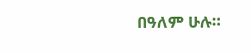በዓለም ሁሉ።